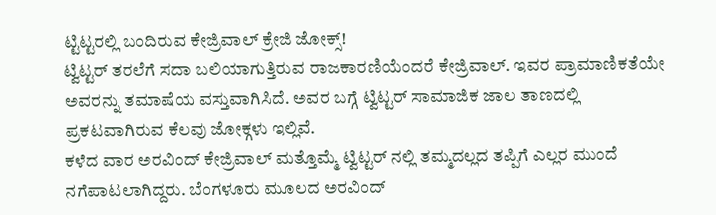ಟ್ಟಿಟ್ಟರಲ್ಲಿ ಬಂದಿರುವ ಕೇಜ್ರಿವಾಲ್ ಕ್ರೇಜಿ ಜೋಕ್ಸ್!
ಟ್ವಿಟ್ಟರ್ ತರಲೆಗೆ ಸದಾ ಬಲಿಯಾಗುತ್ತಿರುವ ರಾಜಕಾರಣಿಯೆಂದರೆ ಕೇಜ್ರಿವಾಲ್. ಇವರ ಪ್ರಾಮಾಣಿಕತೆಯೇ ಅವರನ್ನು ತಮಾಷೆಯ ವಸ್ತುವಾಗಿಸಿದೆ. ಅವರ ಬಗ್ಗೆ ಟ್ವಿಟ್ಟರ್ ಸಾಮಾಜಿಕ ಜಾಲ ತಾಣದಲ್ಲಿ ಪ್ರಕಟವಾಗಿರುವ ಕೆಲವು ಜೋಕ್ಗಳು ಇಲ್ಲಿವೆ.
ಕಳೆದ ವಾರ ಅರವಿಂದ್ ಕೇಜ್ರಿವಾಲ್ ಮತ್ತೊಮ್ಮೆ ಟ್ವಿಟ್ಟರ್ ನಲ್ಲಿ ತಮ್ಮದಲ್ಲದ ತಪ್ಪಿಗೆ ಎಲ್ಲರ ಮುಂದೆ ನಗೆಪಾಟಲಾಗಿದ್ದರು. ಬೆಂಗಳೂರು ಮೂಲದ ಅರವಿಂದ್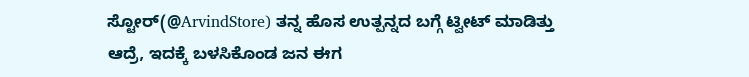ಸ್ಟೋರ್(@ArvindStore) ತನ್ನ ಹೊಸ ಉತ್ಪನ್ನದ ಬಗ್ಗೆ ಟ್ವೀಟ್ ಮಾಡಿತ್ತು ಆದ್ರೆ, ಇದಕ್ಕೆ ಬಳಸಿಕೊಂಡ ಜನ ಈಗ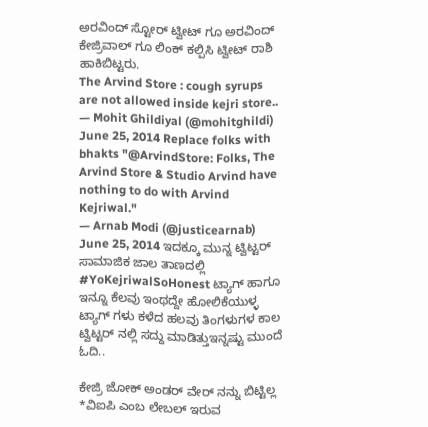ಅರವಿಂದ್ ಸ್ಟೋರ್ ಟ್ವೀಟ್ ಗೂ ಅರವಿಂದ್ ಕೇಜ್ರಿವಾಲ್ ಗೂ ಲಿಂಕ್ ಕಲ್ಪಿಸಿ ಟ್ವೀಟ್ ರಾಶಿ ಹಾಕಿಬಿಟ್ಟರು.
The Arvind Store : cough syrups are not allowed inside kejri store..
— Mohit Ghildiyal (@mohitghildi) June 25, 2014 Replace folks with bhakts "@ArvindStore: Folks, The Arvind Store & Studio Arvind have nothing to do with Arvind Kejriwal."
— Arnab Modi (@justicearnab) June 25, 2014 ಇದಕ್ಕೂ ಮುನ್ನ ಟ್ವಿಟ್ಟರ್ ಸಾಮಾಜಿಕ ಜಾಲ ತಾಣದಲ್ಲಿ #YoKejriwalSoHonest ಟ್ಯಾಗ್ ಹಾಗೂ ಇನ್ನೂ ಕೆಲವು ಇಂಥದ್ದೇ ಹೋಲಿಕೆಯುಳ್ಳ ಟ್ಯಾಗ್ ಗಳು ಕಳೆದ ಹಲವು ತಿಂಗಳುಗಳ ಕಾಲ ಟ್ವಿಟ್ಟರ್ ನಲ್ಲಿ ಸದ್ದು ಮಾಡಿತ್ತುಇನ್ನಷ್ಟು ಮುಂದೆ ಓದಿ..

ಕೇಜ್ರಿ ಜೋಕ್ ಅಂಡರ್ ವೇರ್ ನನ್ನು ಬಿಟ್ಟಿಲ್ಲ
*ವಿಐಪಿ ಎಂಬ ಲೇಬಲ್ ಇರುವ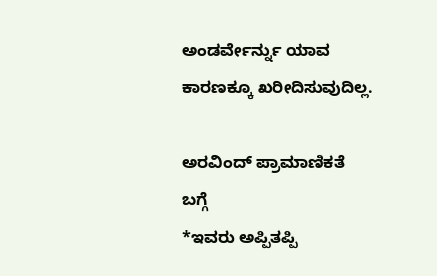ಅಂಡರ್ವೇರ್ನ್ನು ಯಾವ ಕಾರಣಕ್ಕೂ ಖರೀದಿಸುವುದಿಲ್ಲ.

ಅರವಿಂದ್ ಪ್ರಾಮಾಣಿಕತೆ ಬಗ್ಗೆ
*ಇವರು ಅಪ್ಪಿತಪ್ಪಿ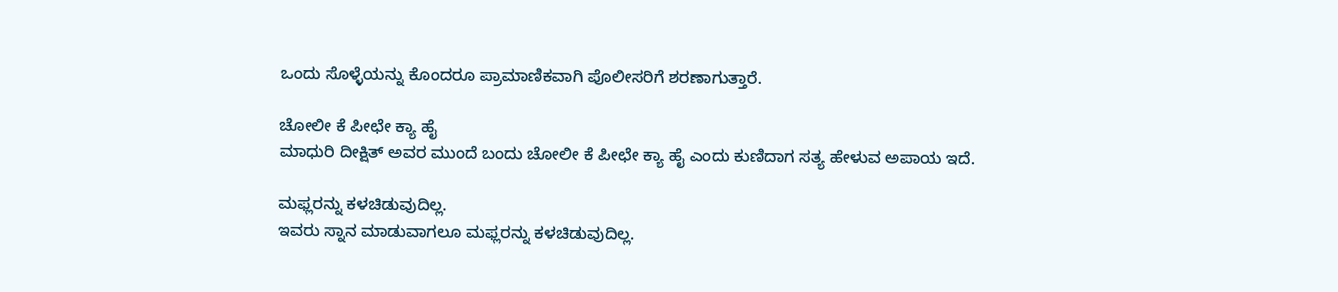ಒಂದು ಸೊಳ್ಳೆಯನ್ನು ಕೊಂದರೂ ಪ್ರಾಮಾಣಿಕವಾಗಿ ಪೊಲೀಸರಿಗೆ ಶರಣಾಗುತ್ತಾರೆ.

ಚೋಲೀ ಕೆ ಪೀಛೇ ಕ್ಯಾ ಹೈ
ಮಾಧುರಿ ದೀಕ್ಷಿತ್ ಅವರ ಮುಂದೆ ಬಂದು ಚೋಲೀ ಕೆ ಪೀಛೇ ಕ್ಯಾ ಹೈ ಎಂದು ಕುಣಿದಾಗ ಸತ್ಯ ಹೇಳುವ ಅಪಾಯ ಇದೆ.

ಮಫ್ಲರನ್ನು ಕಳಚಿಡುವುದಿಲ್ಲ.
ಇವರು ಸ್ನಾನ ಮಾಡುವಾಗಲೂ ಮಫ್ಲರನ್ನು ಕಳಚಿಡುವುದಿಲ್ಲ.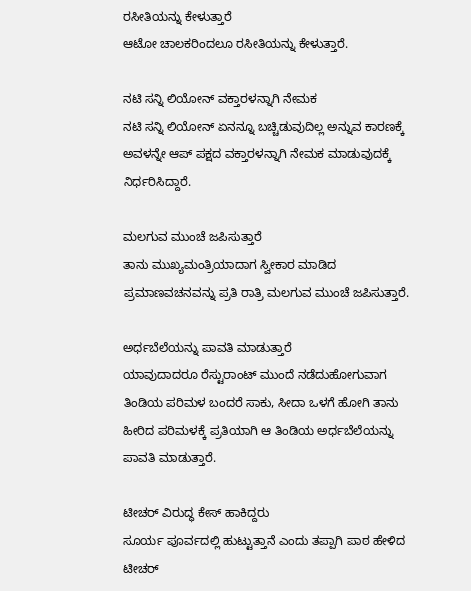ರಸೀತಿಯನ್ನು ಕೇಳುತ್ತಾರೆ
ಆಟೋ ಚಾಲಕರಿಂದಲೂ ರಸೀತಿಯನ್ನು ಕೇಳುತ್ತಾರೆ.

ನಟಿ ಸನ್ನಿ ಲಿಯೋನ್ ವಕ್ತಾರಳನ್ನಾಗಿ ನೇಮಕ
ನಟಿ ಸನ್ನಿ ಲಿಯೋನ್ ಏನನ್ನೂ ಬಚ್ಚಿಡುವುದಿಲ್ಲ ಅನ್ನುವ ಕಾರಣಕ್ಕೆ ಅವಳನ್ನೇ ಆಪ್ ಪಕ್ಷದ ವಕ್ತಾರಳನ್ನಾಗಿ ನೇಮಕ ಮಾಡುವುದಕ್ಕೆ ನಿರ್ಧರಿಸಿದ್ದಾರೆ.

ಮಲಗುವ ಮುಂಚೆ ಜಪಿಸುತ್ತಾರೆ
ತಾನು ಮುಖ್ಯಮಂತ್ರಿಯಾದಾಗ ಸ್ವೀಕಾರ ಮಾಡಿದ ಪ್ರಮಾಣವಚನವನ್ನು ಪ್ರತಿ ರಾತ್ರಿ ಮಲಗುವ ಮುಂಚೆ ಜಪಿಸುತ್ತಾರೆ.

ಅರ್ಧಬೆಲೆಯನ್ನು ಪಾವತಿ ಮಾಡುತ್ತಾರೆ
ಯಾವುದಾದರೂ ರೆಸ್ಟುರಾಂಟ್ ಮುಂದೆ ನಡೆದುಹೋಗುವಾಗ ತಿಂಡಿಯ ಪರಿಮಳ ಬಂದರೆ ಸಾಕು, ಸೀದಾ ಒಳಗೆ ಹೋಗಿ ತಾನು ಹೀರಿದ ಪರಿಮಳಕ್ಕೆ ಪ್ರತಿಯಾಗಿ ಆ ತಿಂಡಿಯ ಅರ್ಧಬೆಲೆಯನ್ನು ಪಾವತಿ ಮಾಡುತ್ತಾರೆ.

ಟೀಚರ್ ವಿರುದ್ಧ ಕೇಸ್ ಹಾಕಿದ್ದರು
ಸೂರ್ಯ ಪೂರ್ವದಲ್ಲಿ ಹುಟ್ಟುತ್ತಾನೆ ಎಂದು ತಪ್ಪಾಗಿ ಪಾಠ ಹೇಳಿದ ಟೀಚರ್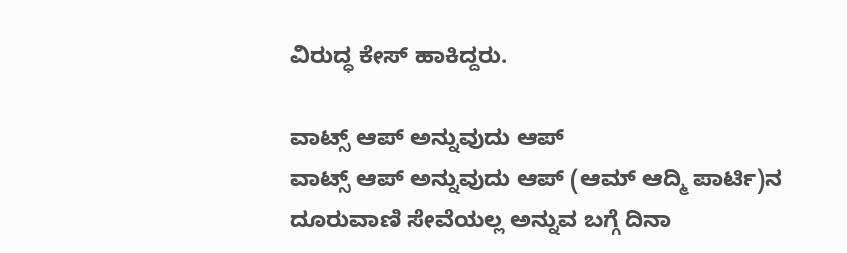ವಿರುದ್ಧ ಕೇಸ್ ಹಾಕಿದ್ದರು.

ವಾಟ್ಸ್ ಆಪ್ ಅನ್ನುವುದು ಆಪ್
ವಾಟ್ಸ್ ಆಪ್ ಅನ್ನುವುದು ಆಪ್ (ಆಮ್ ಆದ್ಮಿ ಪಾರ್ಟಿ)ನ ದೂರುವಾಣಿ ಸೇವೆಯಲ್ಲ ಅನ್ನುವ ಬಗ್ಗೆ ದಿನಾ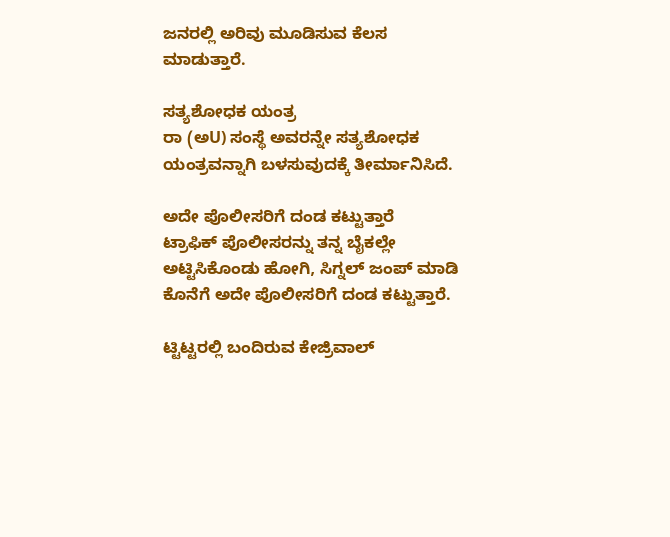ಜನರಲ್ಲಿ ಅರಿವು ಮೂಡಿಸುವ ಕೆಲಸ ಮಾಡುತ್ತಾರೆ.

ಸತ್ಯಶೋಧಕ ಯಂತ್ರ
ರಾ (ಅU) ಸಂಸ್ಥೆ ಅವರನ್ನೇ ಸತ್ಯಶೋಧಕ ಯಂತ್ರವನ್ನಾಗಿ ಬಳಸುವುದಕ್ಕೆ ತೀರ್ಮಾನಿಸಿದೆ.

ಅದೇ ಪೊಲೀಸರಿಗೆ ದಂಡ ಕಟ್ಟುತ್ತಾರೆ
ಟ್ರಾಫಿಕ್ ಪೊಲೀಸರನ್ನು ತನ್ನ ಬೈಕಲ್ಲೇ ಅಟ್ಟಿಸಿಕೊಂಡು ಹೋಗಿ, ಸಿಗ್ನಲ್ ಜಂಪ್ ಮಾಡಿ ಕೊನೆಗೆ ಅದೇ ಪೊಲೀಸರಿಗೆ ದಂಡ ಕಟ್ಟುತ್ತಾರೆ.

ಟ್ಟಿಟ್ಟರಲ್ಲಿ ಬಂದಿರುವ ಕೇಜ್ರಿವಾಲ್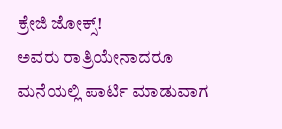ಕ್ರೇಜಿ ಜೋಕ್ಸ್!
ಅವರು ರಾತ್ರಿಯೇನಾದರೂ ಮನೆಯಲ್ಲಿ ಪಾರ್ಟಿ ಮಾಡುವಾಗ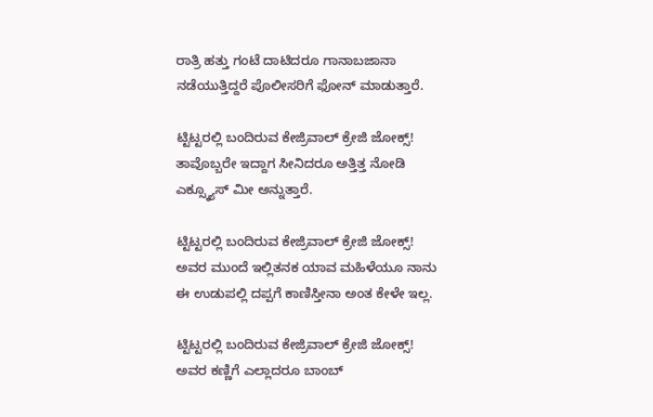ರಾತ್ರಿ ಹತ್ತು ಗಂಟೆ ದಾಟಿದರೂ ಗಾನಾಬಜಾನಾ ನಡೆಯುತ್ತಿದ್ದರೆ ಪೊಲೀಸರಿಗೆ ಫೋನ್ ಮಾಡುತ್ತಾರೆ.

ಟ್ಟಿಟ್ಟರಲ್ಲಿ ಬಂದಿರುವ ಕೇಜ್ರಿವಾಲ್ ಕ್ರೇಜಿ ಜೋಕ್ಸ್!
ತಾವೊಬ್ಬರೇ ಇದ್ದಾಗ ಸೀನಿದರೂ ಅತ್ತಿತ್ತ ನೋಡಿ ಎಕ್ಸ್ಕ್ಯೂಸ್ ಮೀ ಅನ್ನುತ್ತಾರೆ.

ಟ್ಟಿಟ್ಟರಲ್ಲಿ ಬಂದಿರುವ ಕೇಜ್ರಿವಾಲ್ ಕ್ರೇಜಿ ಜೋಕ್ಸ್!
ಅವರ ಮುಂದೆ ಇಲ್ಲಿತನಕ ಯಾವ ಮಹಿಳೆಯೂ ನಾನು ಈ ಉಡುಪಲ್ಲಿ ದಪ್ಪಗೆ ಕಾಣಿಸ್ತೀನಾ ಅಂತ ಕೇಳೇ ಇಲ್ಲ.

ಟ್ಟಿಟ್ಟರಲ್ಲಿ ಬಂದಿರುವ ಕೇಜ್ರಿವಾಲ್ ಕ್ರೇಜಿ ಜೋಕ್ಸ್!
ಅವರ ಕಣ್ಣಿಗೆ ಎಲ್ಲಾದರೂ ಬಾಂಬ್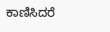ಕಾಣಿಸಿದರೆ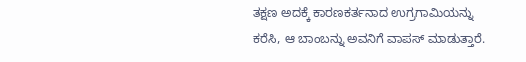ತಕ್ಷಣ ಅದಕ್ಕೆ ಕಾರಣಕರ್ತನಾದ ಉಗ್ರಗಾಮಿಯನ್ನು ಕರೆಸಿ, ಆ ಬಾಂಬನ್ನು ಅವನಿಗೆ ವಾಪಸ್ ಮಾಡುತ್ತಾರೆ.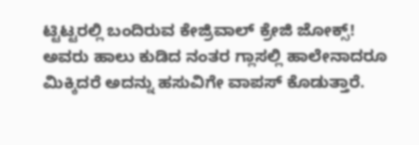ಟ್ಟಿಟ್ಟರಲ್ಲಿ ಬಂದಿರುವ ಕೇಜ್ರಿವಾಲ್ ಕ್ರೇಜಿ ಜೋಕ್ಸ್!
ಅವರು ಹಾಲು ಕುಡಿದ ನಂತರ ಗ್ಲಾಸಲ್ಲಿ ಹಾಲೇನಾದರೂ ಮಿಕ್ಕಿದರೆ ಅದನ್ನು ಹಸುವಿಗೇ ವಾಪಸ್ ಕೊಡುತ್ತಾರೆ.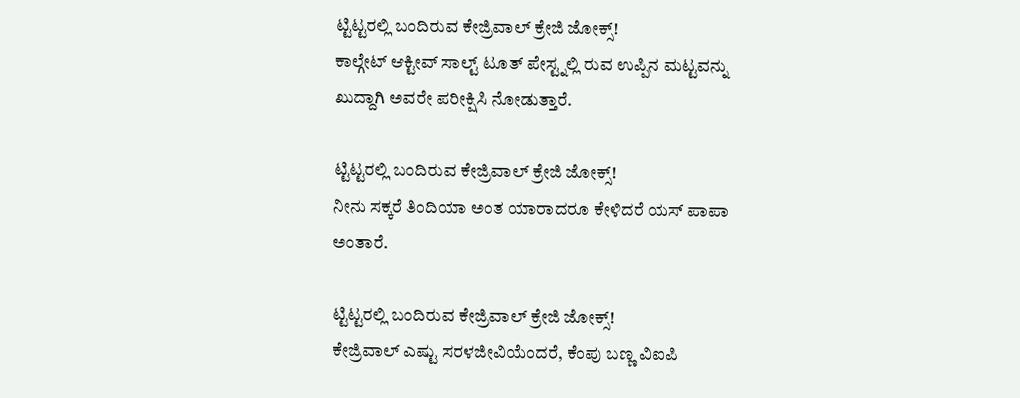ಟ್ಟಿಟ್ಟರಲ್ಲಿ ಬಂದಿರುವ ಕೇಜ್ರಿವಾಲ್ ಕ್ರೇಜಿ ಜೋಕ್ಸ್!
ಕಾಲ್ಗೇಟ್ ಆಕ್ಟೀವ್ ಸಾಲ್ಟ್ ಟೂತ್ ಪೇಸ್ಟ್ನಲ್ಲಿ ರುವ ಉಪ್ಪಿನ ಮಟ್ಟವನ್ನು ಖುದ್ದಾಗಿ ಅವರೇ ಪರೀಕ್ಷಿಸಿ ನೋಡುತ್ತಾರೆ.

ಟ್ಟಿಟ್ಟರಲ್ಲಿ ಬಂದಿರುವ ಕೇಜ್ರಿವಾಲ್ ಕ್ರೇಜಿ ಜೋಕ್ಸ್!
ನೀನು ಸಕ್ಕರೆ ತಿಂದಿಯಾ ಅಂತ ಯಾರಾದರೂ ಕೇಳಿದರೆ ಯಸ್ ಪಾಪಾ ಅಂತಾರೆ.

ಟ್ಟಿಟ್ಟರಲ್ಲಿ ಬಂದಿರುವ ಕೇಜ್ರಿವಾಲ್ ಕ್ರೇಜಿ ಜೋಕ್ಸ್!
ಕೇಜ್ರಿವಾಲ್ ಎಷ್ಟು ಸರಳಜೀವಿಯೆಂದರೆ, ಕೆಂಪು ಬಣ್ಣ ವಿಐಪಿ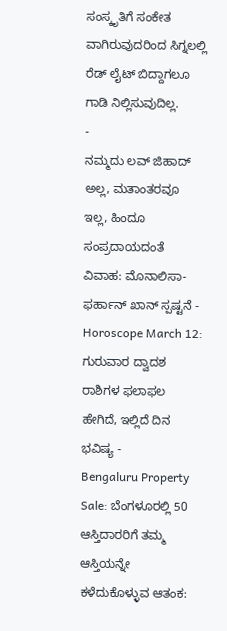ಸಂಸ್ಕೃತಿಗೆ ಸಂಕೇತ ವಾಗಿರುವುದರಿಂದ ಸಿಗ್ನಲಲ್ಲಿ ರೆಡ್ ಲೈಟ್ ಬಿದ್ದಾಗಲೂ ಗಾಡಿ ನಿಲ್ಲಿಸುವುದಿಲ್ಲ.
-
ನಮ್ಮದು ಲವ್ ಜಿಹಾದ್ ಅಲ್ಲ, ಮತಾಂತರವೂ ಇಲ್ಲ, ಹಿಂದೂ ಸಂಪ್ರದಾಯದಂತೆ ವಿವಾಹ: ಮೊನಾಲಿಸಾ-ಫರ್ಹಾನ್ ಖಾನ್ ಸ್ಪಷ್ಟನೆ -
Horoscope March 12: ಗುರುವಾರ ದ್ವಾದಶ ರಾಶಿಗಳ ಫಲಾಫಲ ಹೇಗಿದೆ, ಇಲ್ಲಿದೆ ದಿನ ಭವಿಷ್ಯ -
Bengaluru Property Sale: ಬೆಂಗಳೂರಲ್ಲಿ 50 ಆಸ್ತಿದಾರರಿಗೆ ತಮ್ಮ ಆಸ್ತಿಯನ್ನೇ ಕಳೆದುಕೊಳ್ಳುವ ಆತಂಕ: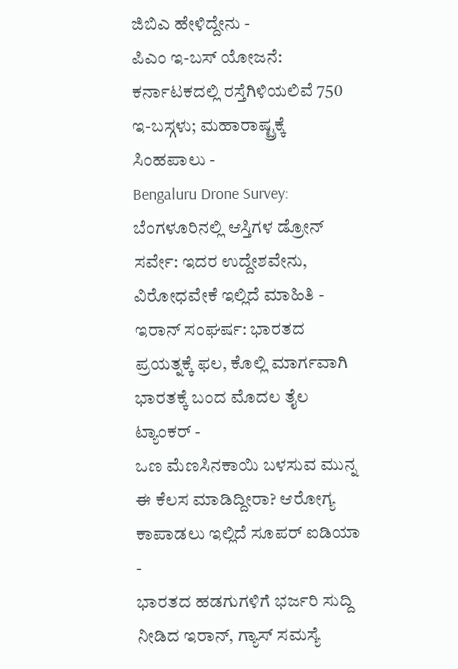ಜಿಬಿಎ ಹೇಳಿದ್ದೇನು -
ಪಿಎಂ ಇ-ಬಸ್ ಯೋಜನೆ: ಕರ್ನಾಟಕದಲ್ಲಿ ರಸ್ತೆಗಿಳಿಯಲಿವೆ 750 ಇ-ಬಸ್ಗಳು; ಮಹಾರಾಷ್ಟ್ರಕ್ಕೆ ಸಿಂಹಪಾಲು -
Bengaluru Drone Survey: ಬೆಂಗಳೂರಿನಲ್ಲಿ ಆಸ್ತಿಗಳ ಡ್ರೋನ್ ಸರ್ವೇ: ಇದರ ಉದ್ದೇಶವೇನು, ವಿರೋಧವೇಕೆ ಇಲ್ಲಿದೆ ಮಾಹಿತಿ -
ಇರಾನ್ ಸಂಘರ್ಷ: ಭಾರತದ ಪ್ರಯತ್ನಕ್ಕೆ ಫಲ, ಕೊಲ್ಲಿ ಮಾರ್ಗವಾಗಿ ಭಾರತಕ್ಕೆ ಬಂದ ಮೊದಲ ತೈಲ ಟ್ಯಾಂಕರ್ -
ಒಣ ಮೆಣಸಿನಕಾಯಿ ಬಳಸುವ ಮುನ್ನ ಈ ಕೆಲಸ ಮಾಡಿದ್ದೀರಾ? ಆರೋಗ್ಯ ಕಾಪಾಡಲು ಇಲ್ಲಿದೆ ಸೂಪರ್ ಐಡಿಯಾ -
ಭಾರತದ ಹಡಗುಗಳಿಗೆ ಭರ್ಜರಿ ಸುದ್ದಿ ನೀಡಿದ ಇರಾನ್, ಗ್ಯಾಸ್ ಸಮಸ್ಯೆ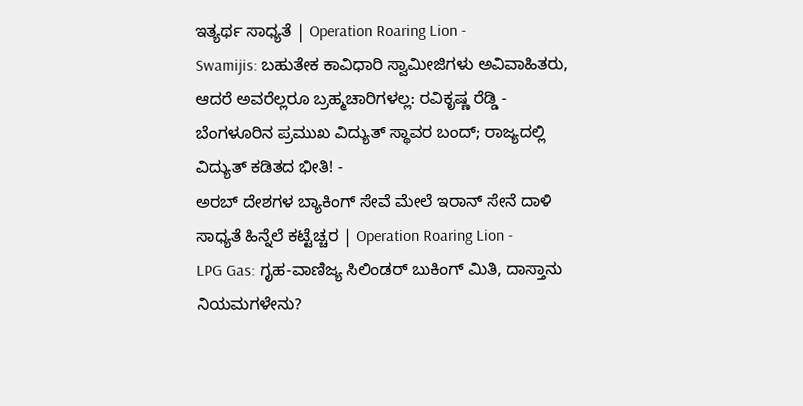ಇತ್ಯರ್ಥ ಸಾಧ್ಯತೆ | Operation Roaring Lion -
Swamijis: ಬಹುತೇಕ ಕಾವಿಧಾರಿ ಸ್ವಾಮೀಜಿಗಳು ಅವಿವಾಹಿತರು, ಆದರೆ ಅವರೆಲ್ಲರೂ ಬ್ರಹ್ಮಚಾರಿಗಳಲ್ಲ: ರವಿಕೃಷ್ಣ ರೆಡ್ಡಿ -
ಬೆಂಗಳೂರಿನ ಪ್ರಮುಖ ವಿದ್ಯುತ್ ಸ್ಥಾವರ ಬಂದ್; ರಾಜ್ಯದಲ್ಲಿ ವಿದ್ಯುತ್ ಕಡಿತದ ಭೀತಿ! -
ಅರಬ್ ದೇಶಗಳ ಬ್ಯಾಕಿಂಗ್ ಸೇವೆ ಮೇಲೆ ಇರಾನ್ ಸೇನೆ ದಾಳಿ ಸಾಧ್ಯತೆ ಹಿನ್ನೆಲೆ ಕಟ್ಟೆಚ್ಚರ | Operation Roaring Lion -
LPG Gas: ಗೃಹ-ವಾಣಿಜ್ಯ ಸಿಲಿಂಡರ್ ಬುಕಿಂಗ್ ಮಿತಿ, ದಾಸ್ತಾನು ನಿಯಮಗಳೇನು?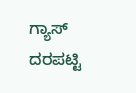ಗ್ಯಾಸ್ ದರಪಟ್ಟಿ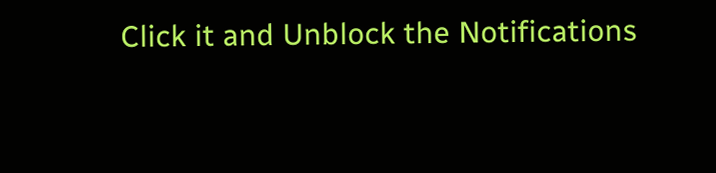Click it and Unblock the Notifications